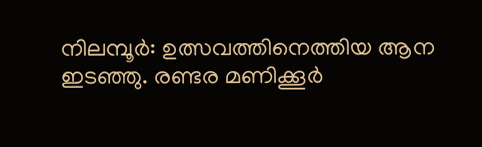നിലമ്പൂര്‍: ഉത്സവത്തിനെത്തിയ ആന ഇടഞ്ഞു. രണ്ടര മണിക്കൂര്‍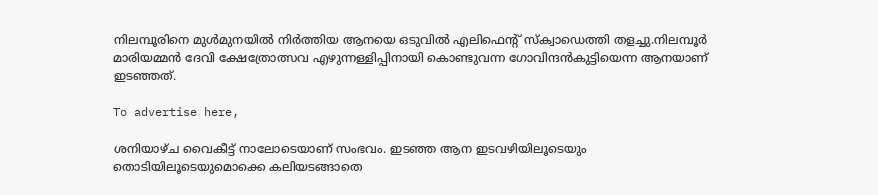നിലമ്പൂരിനെ മുള്‍മുനയില്‍ നിര്‍ത്തിയ ആനയെ ഒടുവില്‍ എലിഫെന്റ് സ്‌ക്വാഡെത്തി തളച്ചു.നിലമ്പൂര്‍ മാരിയമ്മന്‍ ദേവി ക്ഷേത്രോത്സവ എഴുന്നള്ളിപ്പിനായി കൊണ്ടുവന്ന ഗോവിന്ദന്‍കുട്ടിയെന്ന ആനയാണ് ഇടഞ്ഞത്.

To advertise here,

ശനിയാഴ്ച വൈകീട്ട് നാലോടെയാണ് സംഭവം. ഇടഞ്ഞ ആന ഇടവഴിയിലൂടെയും തൊടിയിലൂടെയുമൊക്കെ കലിയടങ്ങാതെ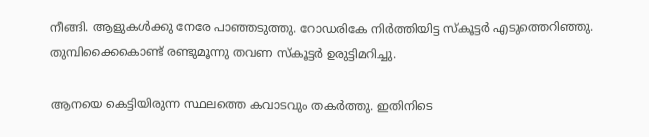നീങ്ങി. ആളുകള്‍ക്കു നേരേ പാഞ്ഞടുത്തു. റോഡരികേ നിര്‍ത്തിയിട്ട സ്‌കൂട്ടര്‍ എടുത്തെറിഞ്ഞു. തുമ്പിക്കൈകൊണ്ട് രണ്ടുമൂന്നു തവണ സ്‌കൂട്ടര്‍ ഉരുട്ടിമറിച്ചു.

ആനയെ കെട്ടിയിരുന്ന സ്ഥലത്തെ കവാടവും തകര്‍ത്തു. ഇതിനിടെ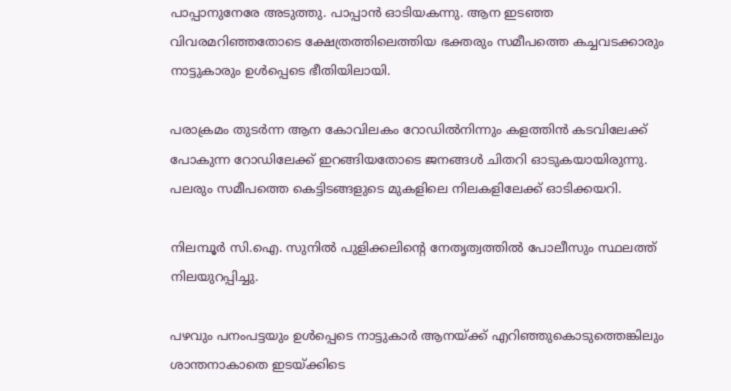പാപ്പാനുനേരേ അടുത്തു. പാപ്പാന്‍ ഓടിയകന്നു. ആന ഇടഞ്ഞ വിവരമറിഞ്ഞതോടെ ക്ഷേത്രത്തിലെത്തിയ ഭക്തരും സമീപത്തെ കച്ചവടക്കാരും നാട്ടുകാരും ഉള്‍പ്പെടെ ഭീതിയിലായി.

പരാക്രമം തുടര്‍ന്ന ആന കോവിലകം റോഡില്‍നിന്നും കളത്തിന്‍ കടവിലേക്ക് പോകുന്ന റോഡിലേക്ക് ഇറങ്ങിയതോടെ ജനങ്ങള്‍ ചിതറി ഓടുകയായിരുന്നു. പലരും സമീപത്തെ കെട്ടിടങ്ങളുടെ മുകളിലെ നിലകളിലേക്ക് ഓടിക്കയറി.

നിലമ്പൂര്‍ സി.ഐ. സുനില്‍ പുളിക്കലിന്റെ നേതൃത്വത്തില്‍ പോലീസും സ്ഥലത്ത് നിലയുറപ്പിച്ചു.

പഴവും പനംപട്ടയും ഉള്‍പ്പെടെ നാട്ടുകാര്‍ ആനയ്ക്ക് എറിഞ്ഞുകൊടുത്തെങ്കിലും ശാന്തനാകാതെ ഇടയ്ക്കിടെ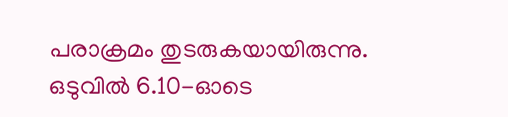പരാക്രമം തുടരുകയായിരുന്നു. ഒടുവില്‍ 6.10-ഓടെ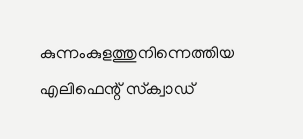കുന്നംകുളത്തുനിന്നെത്തിയ എലിഫെന്റ് സ്‌ക്വാഡ്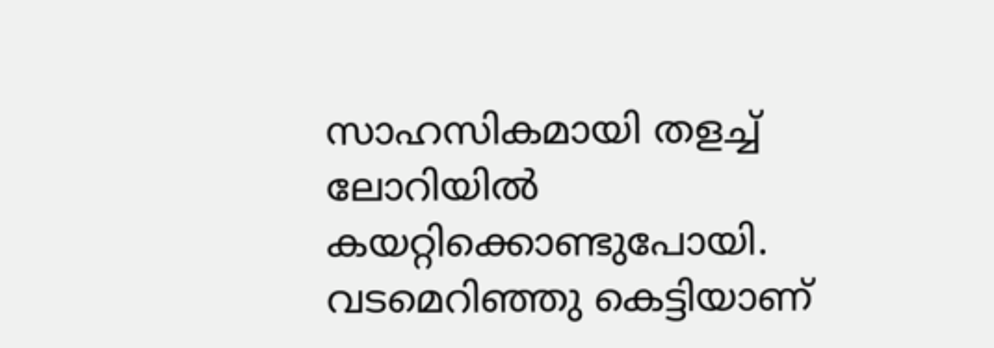സാഹസികമായി തളച്ച് ലോറിയില്‍ കയറ്റിക്കൊണ്ടുപോയി. വടമെറിഞ്ഞു കെട്ടിയാണ്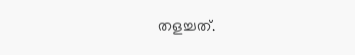തളച്ചത്.